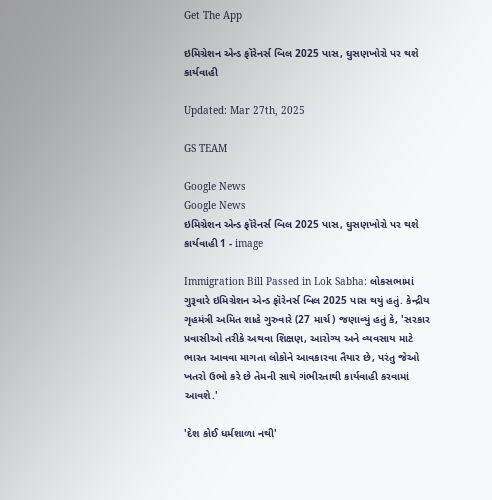Get The App

ઇમિગ્રેશન એન્ડ ફૉરેનર્સ બિલ 2025 પાસ, ઘુસણખોરો પર થશે કાર્યવાહી

Updated: Mar 27th, 2025

GS TEAM

Google News
Google News
ઇમિગ્રેશન એન્ડ ફૉરેનર્સ બિલ 2025 પાસ, ઘુસણખોરો પર થશે કાર્યવાહી 1 - image

Immigration Bill Passed in Lok Sabha: લોકસભામાં ગુરૂવારે ઇમિગ્રેશન એન્ડ ફૉરેનર્સ બિલ 2025 પાસ થયું હતું. કેન્દ્રીય ગૃહમંત્રી અમિત શાહે ગુરુવારે (27 માર્ચ) જણાવ્યું હતું કે, 'સરકાર પ્રવાસીઓ તરીકે અથવા શિક્ષણ, આરોગ્ય અને વ્યવસાય માટે ભારત આવવા માગતા લોકોને આવકારવા તૈયાર છે, પરંતુ જેઓ ખતરો ઉભો કરે છે તેમની સાથે ગંભીરતાથી કાર્યવાહી કરવામાં આવશે.'

'દેશ કોઈ ધર્મશાળા નથી'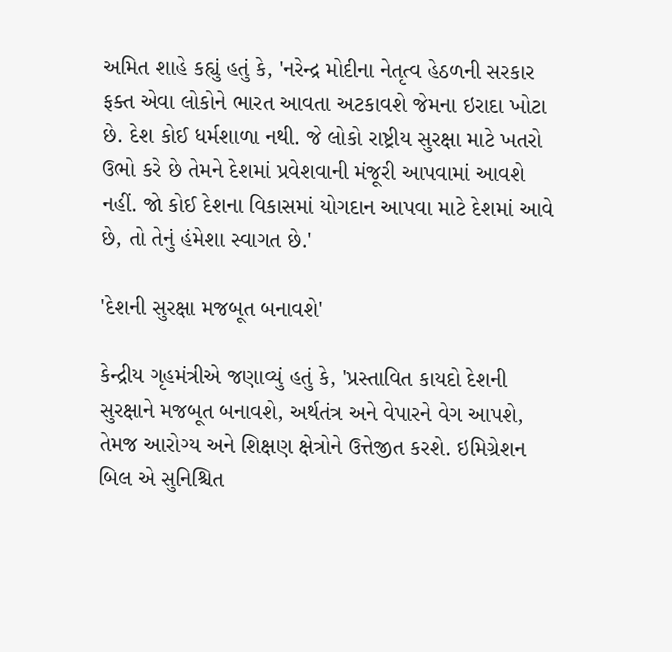અમિત શાહે કહ્યું હતું કે, 'નરેન્દ્ર મોદીના નેતૃત્વ હેઠળની સરકાર ફક્ત એવા લોકોને ભારત આવતા અટકાવશે જેમના ઇરાદા ખોટા છે. દેશ કોઈ ધર્મશાળા નથી. જે લોકો રાષ્ટ્રીય સુરક્ષા માટે ખતરો ઉભો કરે છે તેમને દેશમાં પ્રવેશવાની મંજૂરી આપવામાં આવશે નહીં. જો કોઈ દેશના વિકાસમાં યોગદાન આપવા માટે દેશમાં આવે છે, તો તેનું હંમેશા સ્વાગત છે.'

'દેશની સુરક્ષા મજબૂત બનાવશે'

કેન્દ્રીય ગૃહમંત્રીએ જણાવ્યું હતું કે, 'પ્રસ્તાવિત કાયદો દેશની સુરક્ષાને મજબૂત બનાવશે, અર્થતંત્ર અને વેપારને વેગ આપશે, તેમજ આરોગ્ય અને શિક્ષણ ક્ષેત્રોને ઉત્તેજીત કરશે. ઇમિગ્રેશન બિલ એ સુનિશ્ચિત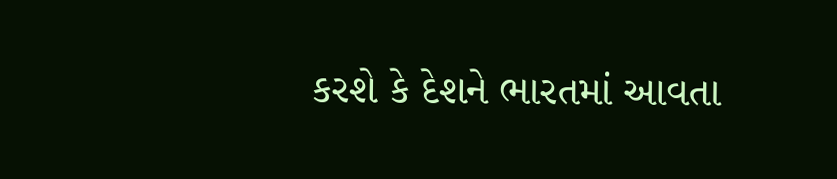કરશે કે દેશને ભારતમાં આવતા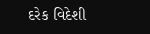દરેક વિદેશી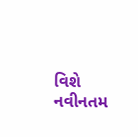વિશે નવીનતમ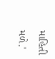માહિતી મળે.'